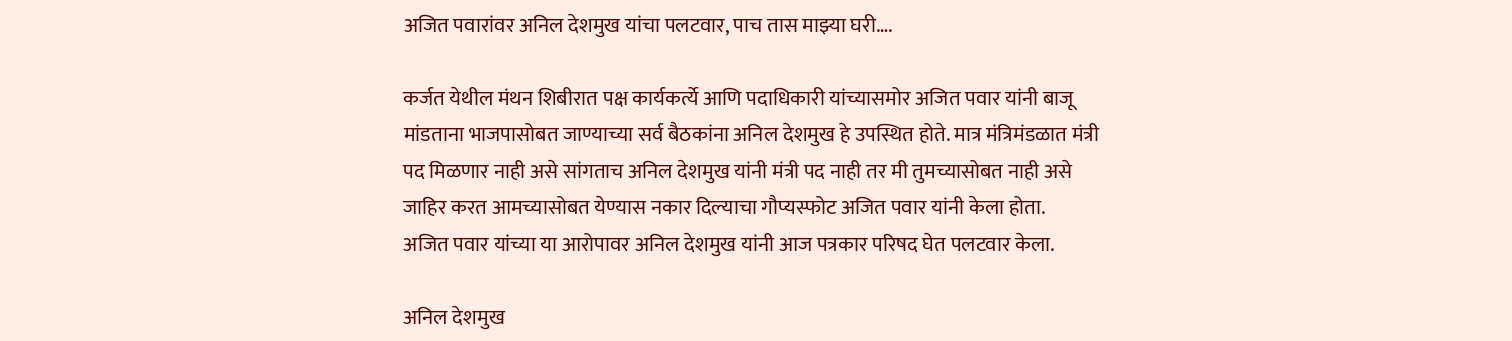अजित पवारांवर अनिल देशमुख यांचा पलटवार, पाच तास माझ्या घरी….

कर्जत येथील मंथन शिबीरात पक्ष कार्यकर्त्ये आणि पदाधिकारी यांच्यासमोर अजित पवार यांनी बाजू मांडताना भाजपासोबत जाण्याच्या सर्व बैठकांना अनिल देशमुख हे उपस्थित होते. मात्र मंत्रिमंडळात मंत्री पद मिळणार नाही असे सांगताच अनिल देशमुख यांनी मंत्री पद नाही तर मी तुमच्यासोबत नाही असे जाहिर करत आमच्यासोबत येण्यास नकार दिल्याचा गौप्यस्फोट अजित पवार यांनी केला होता.
अजित पवार यांच्या या आरोपावर अनिल देशमुख यांनी आज पत्रकार परिषद घेत पलटवार केला.

अनिल देशमुख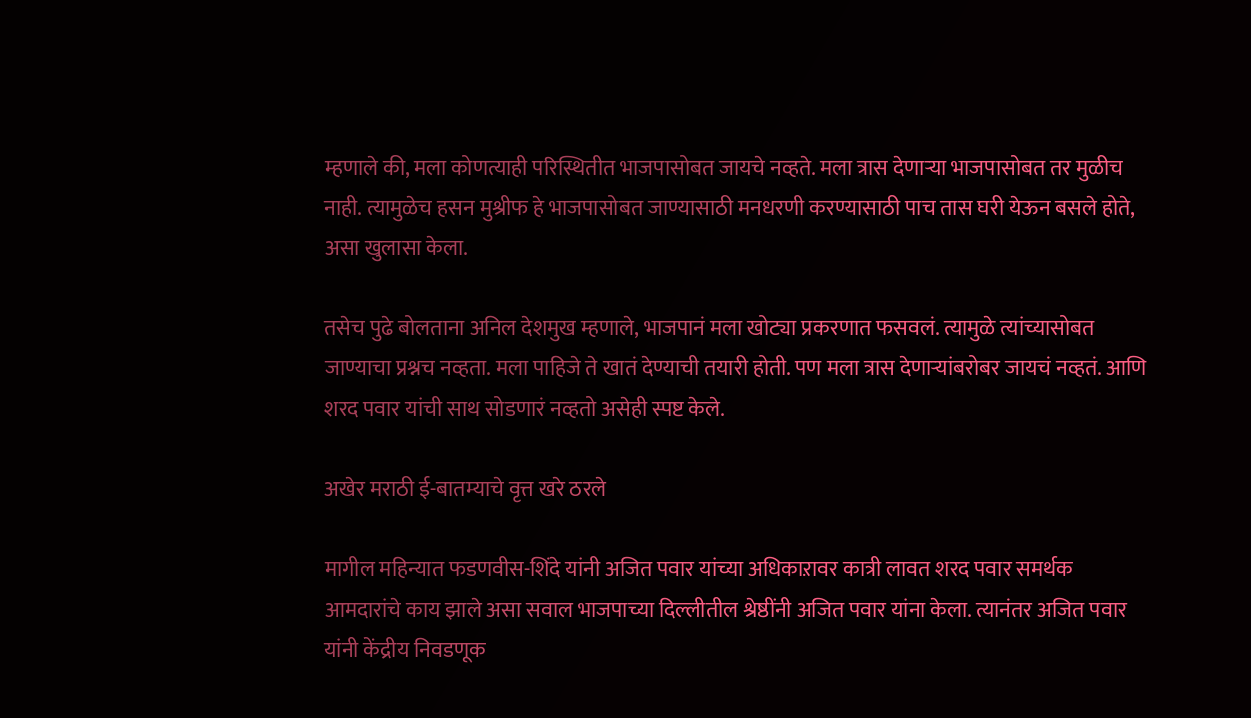म्हणाले की, मला कोणत्याही परिस्थितीत भाजपासोबत जायचे नव्हते. मला त्रास देणाऱ्या भाजपासोबत तर मुळीच नाही. त्यामुळेच हसन मुश्रीफ हे भाजपासोबत जाण्यासाठी मनधरणी करण्यासाठी पाच तास घरी येऊन बसले होते, असा खुलासा केला.

तसेच पुढे बोलताना अनिल देशमुख म्हणाले, भाजपानं मला खोट्या प्रकरणात फसवलं. त्यामुळे त्यांच्यासोबत जाण्याचा प्रश्नच नव्हता. मला पाहिजे ते खातं देण्याची तयारी होती. पण मला त्रास देणाऱ्यांबरोबर जायचं नव्हतं. आणि शरद पवार यांची साथ सोडणारं नव्हतो असेही स्पष्ट केले.

अखेर मराठी ई-बातम्याचे वृत्त खरे ठरले

मागील महिन्यात फडणवीस-शिंदे यांनी अजित पवार यांच्या अधिकाऱावर कात्री लावत शरद पवार समर्थक आमदारांचे काय झाले असा सवाल भाजपाच्या दिल्लीतील श्रेष्ठींनी अजित पवार यांना केला. त्यानंतर अजित पवार यांनी केंद्रीय निवडणूक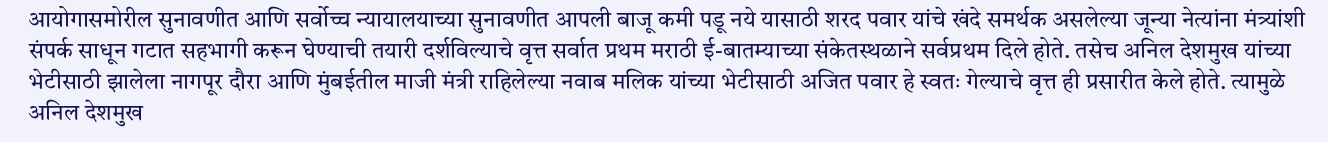आयोगासमोरील सुनावणीत आणि सर्वोच्च न्यायालयाच्या सुनावणीत आपली बाजू कमी पडू नये यासाठी शरद पवार यांचे खंदे समर्थक असलेल्या जून्या नेत्यांना मंत्र्यांशी संपर्क साधून गटात सहभागी करून घेण्याची तयारी दर्शविल्याचे वृत्त सर्वात प्रथम मराठी ई-बातम्याच्या संकेतस्थळाने सर्वप्रथम दिले होते. तसेच अनिल देशमुख यांच्या भेटीसाठी झालेला नागपूर दौरा आणि मुंबईतील माजी मंत्री राहिलेल्या नवाब मलिक यांच्या भेटीसाठी अजित पवार हे स्वतः गेल्याचे वृत्त ही प्रसारीत केले होते. त्यामुळे अनिल देशमुख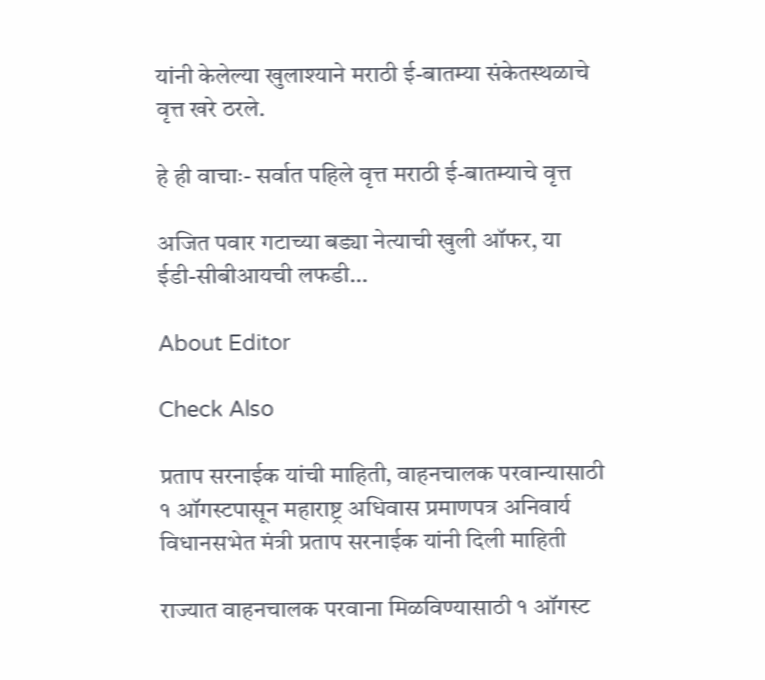यांनी केलेल्या खुलाश्याने मराठी ई-बातम्या संकेतस्थळाचे वृत्त खरे ठरले.

हे ही वाचाः- सर्वात पहिले वृत्त मराठी ई-बातम्याचे वृत्त

अजित पवार गटाच्या बड्या नेत्याची खुली ऑफर, या ईडी-सीबीआयची लफडी…

About Editor

Check Also

प्रताप सरनाईक यांची माहिती, वाहनचालक परवान्यासाठी १ ऑगस्टपासून महाराष्ट्र अधिवास प्रमाणपत्र अनिवार्य विधानसभेत मंत्री प्रताप सरनाईक यांनी दिली माहिती

राज्यात वाहनचालक परवाना मिळविण्यासाठी १ ऑगस्ट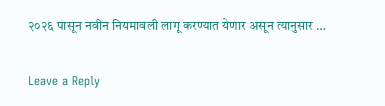२०२६ पासून नवीन नियमावली लागू करण्यात येणार असून त्यानुसार …

Leave a Reply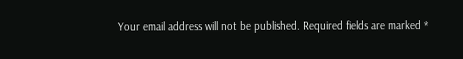Your email address will not be published. Required fields are marked *